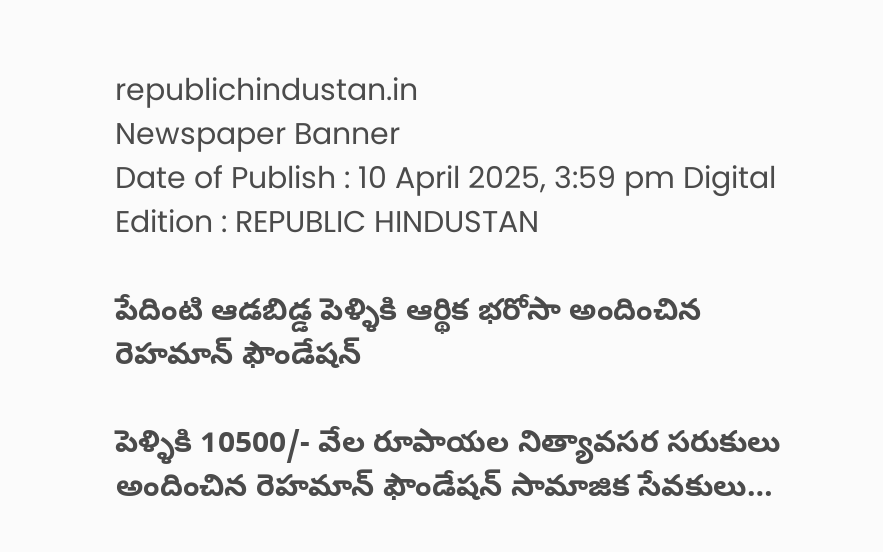republichindustan.in
Newspaper Banner
Date of Publish : 10 April 2025, 3:59 pm Digital Edition : REPUBLIC HINDUSTAN

పేదింటి ఆడబిడ్డ పెళ్ళికి ఆర్థిక భరోసా అందించిన రెహమాన్ ఫౌండేషన్

పెళ్ళికి 10500/- వేల రూపాయల నిత్యావసర సరుకులు అందించిన రెహమాన్ ఫౌండేషన్ సామాజిక సేవకులు…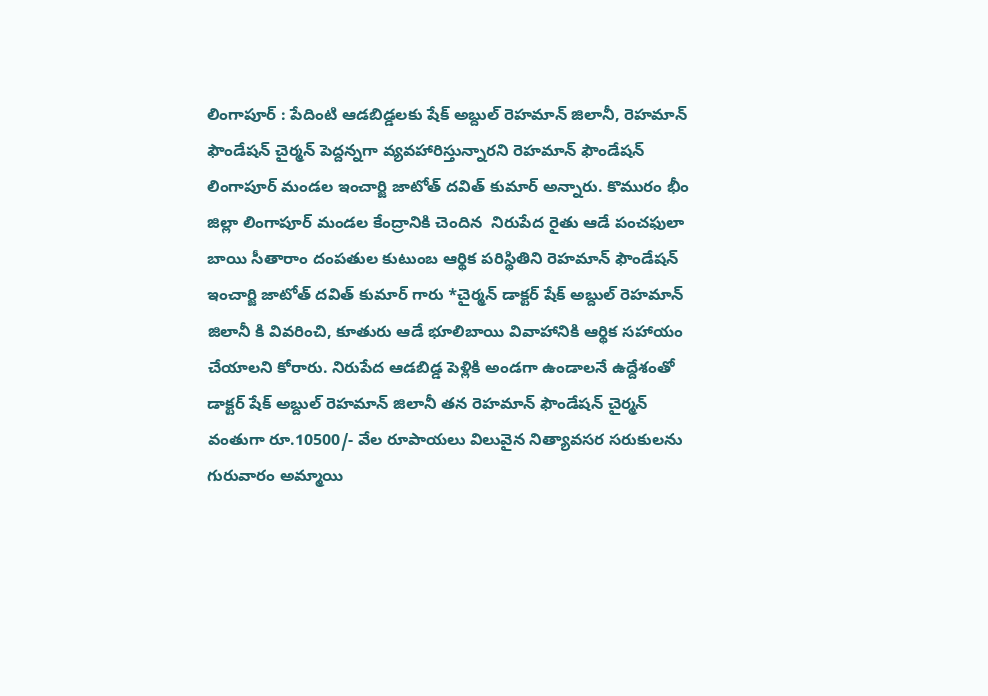లింగాపూర్ : పేదింటి ఆడబిడ్డలకు షేక్ అబ్దుల్ రెహమాన్ జిలానీ, రెహమాన్ ఫౌండేషన్ చైర్మన్ పెద్దన్నగా వ్యవహారిస్తున్నారని రెహమాన్ ఫౌండేషన్ లింగాపూర్ మండల ఇంచార్జి జాటోత్ దవిత్ కుమార్ అన్నారు. కొమురం భీం జిల్లా లింగాపూర్ మండల కేంద్రానికి చెందిన  నిరుపేద రైతు ఆడే పంచఫులా బాయి సీతారాం దంపతుల కుటుంబ ఆర్థిక పరిస్థితిని రెహమాన్ ఫౌండేషన్ ఇంచార్జి జాటోత్ దవిత్ కుమార్ గారు *చైర్మన్ డాక్టర్ షేక్ అబ్దుల్ రెహమాన్ జిలానీ కి వివరించి, కూతురు ఆడే భూలిబాయి వివాహానికి ఆర్థిక సహాయం చేయాలని కోరారు. నిరుపేద ఆడబిడ్డ పెళ్లికి అండగా ఉండాలనే ఉద్దేశంతో  డాక్టర్ షేక్ అబ్దుల్ రెహమాన్ జిలానీ తన రెహమాన్ ఫౌండేషన్ చైర్మన్ వంతుగా రూ.10500/- వేల రూపాయలు విలువైన నిత్యావసర సరుకులను గురువారం అమ్మాయి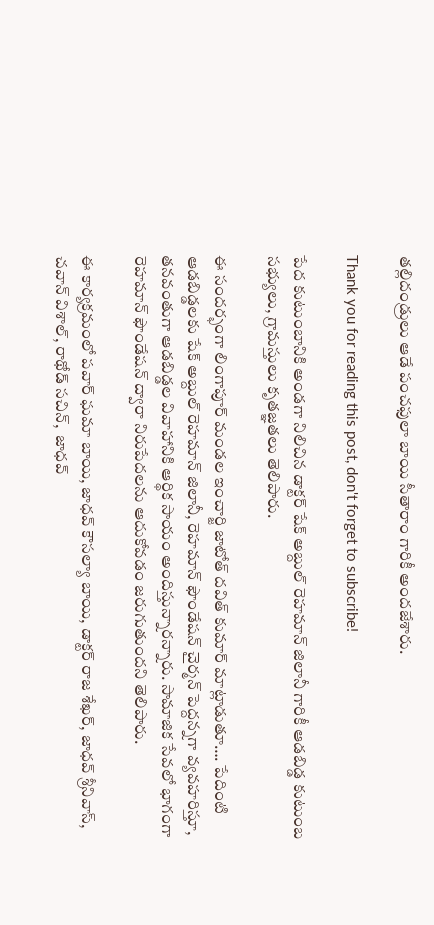తల్లిదండ్రులు ఆడే పంచఫులా బాయి సీతారాం గారికీ అందజేశారు.

Thank you for reading this post, don't forget to subscribe!

పేద కుటుంబానికి అండగా నిలిచిన డాక్టర్ షేక్ అబ్దుల్ రెహమాన్ జిలానీ గారికీ ఆడబిడ్డ కుటుంబ సభ్యులు, గ్రామస్తులు కృతజ్ఞతలు తెలిపారు.

ఈ సందర్భంగా లింగాపూర్ మండల ఇంచార్జి జాటోత్ దవిత్ కుమార్ మాట్లాడుతూ…. పేదింటి ఆడబిడ్డలకు షేక్ అబ్దుల్ రెహమాన్ జిలానీ, రెహమాన్ ఫౌండేషన్ చైర్మన్ పెద్దన్నగా వ్యవహరిస్తూ, తనవంతుగా ఆడబిడ్డల వివాహానికి ఆర్థిక సాయం అందిస్తున్నారన్నారు. సామాజిక సేవలో భాగంగా రెహమాన్ ఫౌండేషన్ ద్వారా నిరుపేదలను ఆదుకోవడం జరుగుతుందని తెలిపారు.

ఈ కార్యక్రమంలో పవార్ ఘమా బాయి, జాధవ్ కౌసల్యా బాయి, డాక్టర్ రాజ శేఖర్, జాధవ్ శ్రీనివాస్, చవాన్ విశాల్, రాథోడ్ సచిన్,  జాధవ్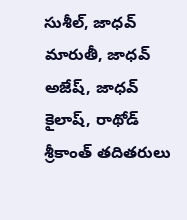సుశీల్, జాధవ్ మారుతీ, జాధవ్ అజేష్, జాధవ్ కైలాష్, రాథోడ్ శ్రీకాంత్ తదితరులు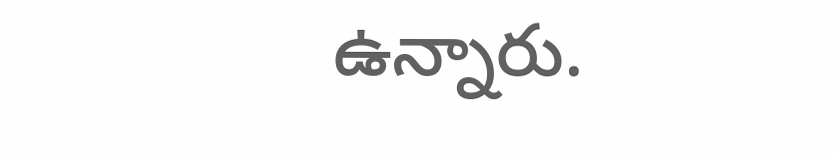ఉన్నారు.